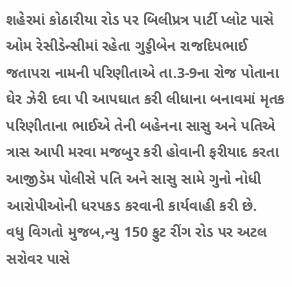શહેરમાં કોઠારીયા રોડ પર બિલીપ્રત્ર પાર્ટી પ્લોટ પાસે ઓમ રેસીડેન્સીમાં રહેતા ગુડ્ડીબેન રાજદિપભાઈ જતાપરા નામની પરિણીતાએ તા.3-9ના રોજ પોતાના ઘેર ઝેરી દવા પી આપઘાત કરી લીધાના બનાવમાં મૃતક પરિણીતાના ભાઈએ તેની બહેનના સાસુ અને પતિએ ત્રાસ આપી મરવા મજબુર કરી હોવાની ફરીયાદ કરતા આજીડેમ પોલીસે પતિ અને સાસુ સામે ગુનો નોધી આરોપીઓની ધરપકડ કરવાની કાર્યવાહી કરી છે.
વધુ વિગતો મુજબ,ન્યુ 150 ફુટ રીંગ રોડ પર અટલ સરોવર પાસે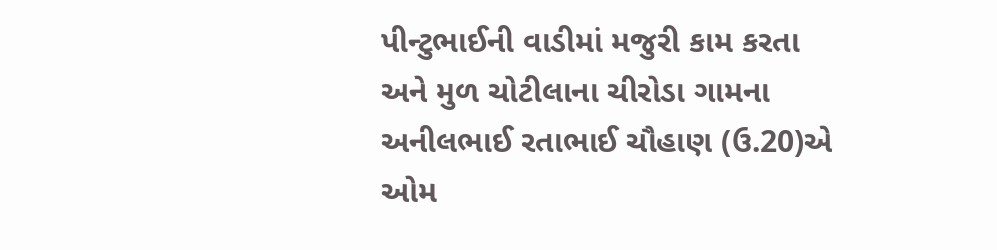પીન્ટુભાઈની વાડીમાં મજુરી કામ કરતા અને મુળ ચોટીલાના ચીરોડા ગામના અનીલભાઈ રતાભાઈ ચૌહાણ (ઉ.20)એ ઓમ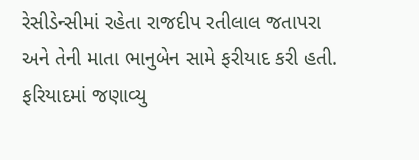રેસીડેન્સીમાં રહેતા રાજદીપ રતીલાલ જતાપરા અને તેની માતા ભાનુબેન સામે ફરીયાદ કરી હતી. ફરિયાદમાં જણાવ્યુ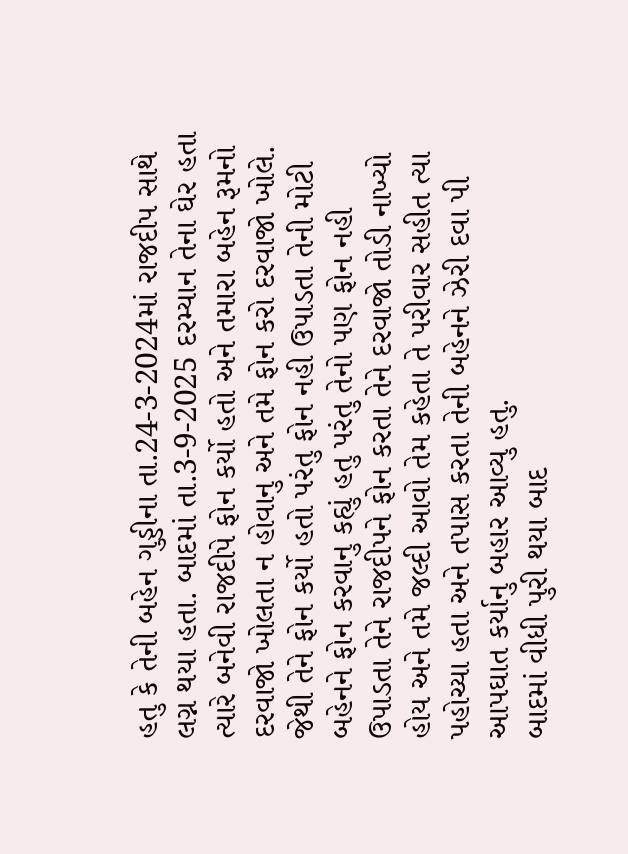હતુ કે તેની બહેન ગુડ્ડીના તા.24-3-2024માં રાજદીપ સાથે લગ્ન થયા હતા. બાદમાં તા.3-9-2025 દરમ્યાન તેના ઘેર હતા ત્યારે બનેવી રાજદીપે ફોન કર્યો હતો અને તમારા બહેન રૂમનો દરવાજો ખોલતા ન હોવાનુ અને તમે ફોન કરો દરવાજો ખોલે. જેથી તેને ફોન કર્યો હતો પરંતુ ફોન નહી ઉપાડતા તેની મોટી બહેનને ફોન કરવાનુ કહ્યું હતુ પરંતુ તેનો પણ ફોન નહી ઉપાડતા તેને રાજદીપને ફોન કરતા તેને દરવાજો તોડી નાખ્યો હોય અને તમે જલ્દી આવો તેમ કહેતા તે પરીવાર સહીત ત્યા પહોચ્યા હતા અને તપાસ કરતા તેની બહેનને ઝેરી દવા પી આપઘાત કર્યાનુ બહાર આવ્યુ હતુ.
બાદમાં વીધી પુરી થયા બાદ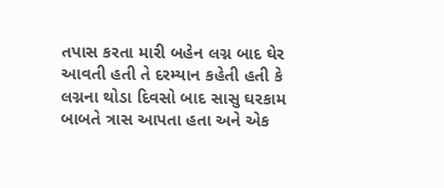તપાસ કરતા મારી બહેન લગ્ન બાદ ઘેર આવતી હતી તે દરમ્યાન કહેતી હતી કે લગ્નના થોડા દિવસો બાદ સાસુ ઘરકામ બાબતે ત્રાસ આપતા હતા અને એક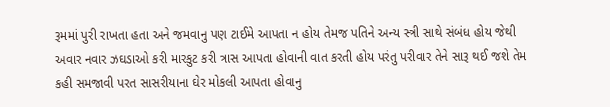રૂમમાં પુરી રાખતા હતા અને જમવાનુ પણ ટાઈમે આપતા ન હોય તેમજ પતિને અન્ય સ્ત્રી સાથે સંબંધ હોય જેથી અવાર નવાર ઝઘડાઓ કરી મારકુટ કરી ત્રાસ આપતા હોવાની વાત કરતી હોય પરંતુ પરીવાર તેને સારૂ થઈ જશે તેમ કહી સમજાવી પરત સાસરીયાના ઘેર મોકલી આપતા હોવાનુ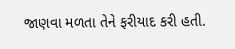જાણવા મળતા તેને ફરીયાદ કરી હતી.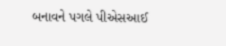બનાવને પગલે પીએસઆઈ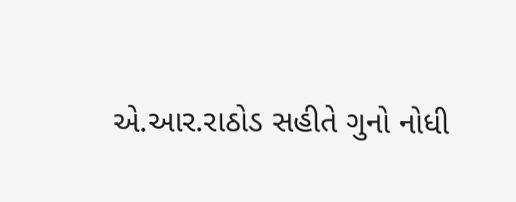એ.આર.રાઠોડ સહીતે ગુનો નોધી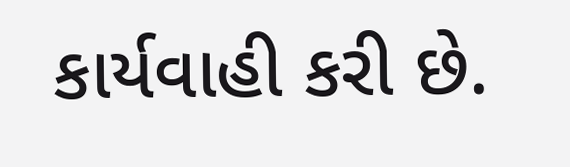કાર્યવાહી કરી છે.